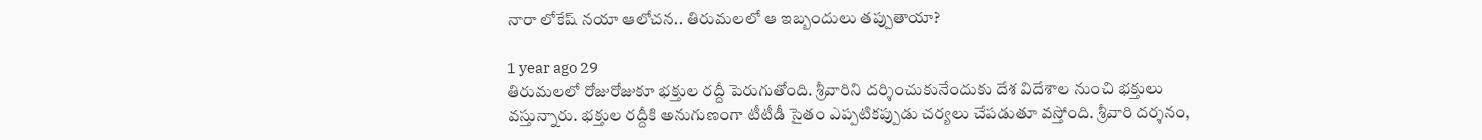నారా లోకేష్ నయా ఆలోచన.. తిరుమలలో ఆ ఇబ్బందులు తప్పుతాయా?

1 year ago 29
తిరుమలలో రోజురోజుకూ భక్తుల రద్దీ పెరుగుతోంది. శ్రీవారిని దర్శించుకునేందుకు దేశ విదేశాల నుంచి భక్తులు వస్తున్నారు. భక్తుల రద్దీకి అనుగుణంగా టీటీడీ సైతం ఎప్పటికప్పుడు చర్యలు చేపడుతూ వస్తోంది. శ్రీవారి దర్శనం,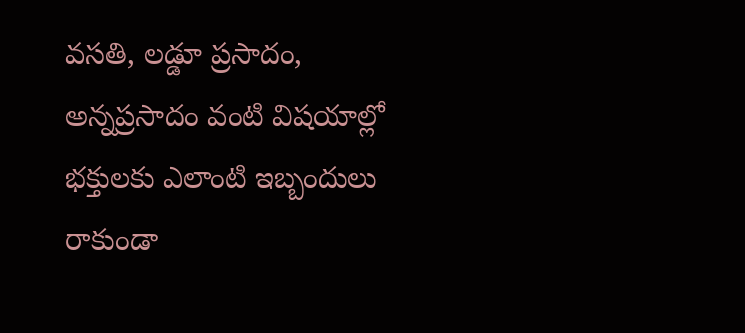వసతి, లడ్డూ ప్రసాదం, అన్నప్రసాదం వంటి విషయాల్లో భక్తులకు ఎలాంటి ఇబ్బందులు రాకుండా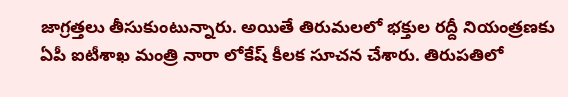జాగ్రత్తలు తీసుకుంటున్నారు. అయితే తిరుమలలో భక్తుల రద్దీ నియంత్రణకు ఏపీ ఐటీశాఖ మంత్రి నారా లోకేష్ కీలక సూచన చేశారు. తిరుపతిలో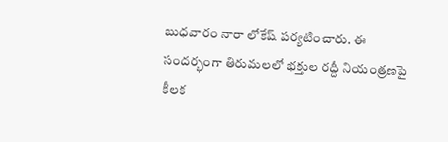బుధవారం నారా లోకేష్ పర్యటించారు. ఈ సందర్భంగా తిరుమలలో భక్తుల రద్దీ నియంత్రణపై కీలక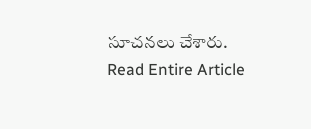సూచనలు చేశారు.
Read Entire Article